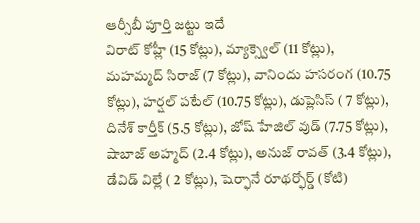ఆర్సీబీ పూర్తి జట్టు ఇదే
విరాట్ కోహ్లీ (15 కోట్లు), మ్యాక్స్వెల్ (11 కోట్లు), మహమ్మద్ సిరాజ్ (7 కోట్లు), వానిందు హసరంగ (10.75 కోట్లు), హర్షల్ పటేల్ (10.75 కోట్లు), డుప్లెసిస్ ( 7 కోట్లు), దినేశ్ కార్తీక్ (5.5 కోట్లు), జోష్ హేజిల్ వుడ్ (7.75 కోట్లు), షాబాజ్ అహ్మద్ (2.4 కోట్లు), అనుజ్ రావత్ (3.4 కోట్లు), డేవిడ్ విల్లే ( 2 కోట్లు), షెర్ఫానే రూథర్ఫోర్డ్ (కోటి)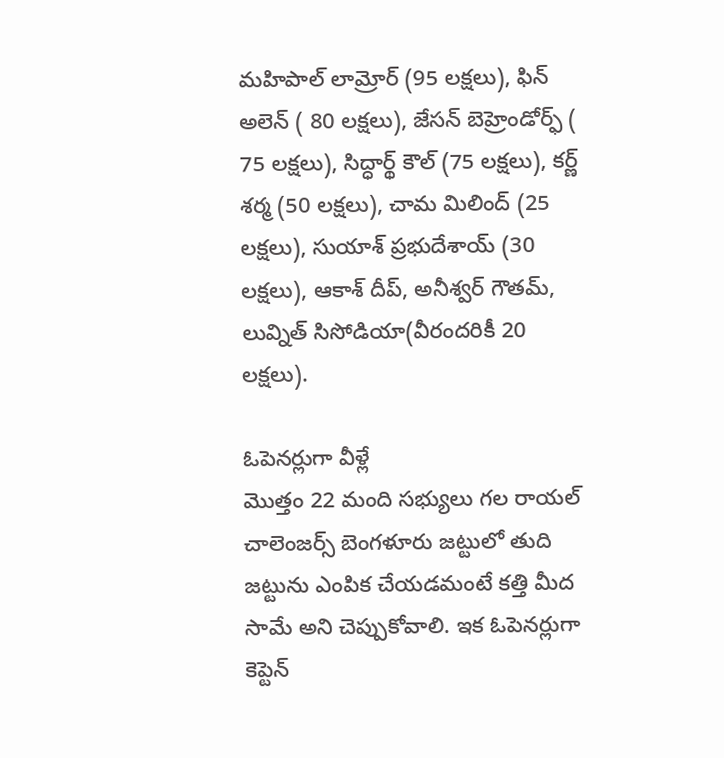మహిపాల్ లామ్రోర్ (95 లక్షలు), ఫిన్ అలెన్ ( 80 లక్షలు), జేసన్ బెహ్రెండోర్ఫ్ ( 75 లక్షలు), సిద్ధార్థ్ కౌల్ (75 లక్షలు), కర్ణ్ శర్మ (50 లక్షలు), చామ మిలింద్ (25 లక్షలు), సుయాశ్ ప్రభుదేశాయ్ (30 లక్షలు), ఆకాశ్ దీప్, అనీశ్వర్ గౌతమ్, లువ్నిత్ సిసోడియా(వీరందరికీ 20 లక్షలు).

ఓపెనర్లుగా వీళ్లే
మొత్తం 22 మంది సభ్యులు గల రాయల్ చాలెంజర్స్ బెంగళూరు జట్టులో తుది జట్టును ఎంపిక చేయడమంటే కత్తి మీద సామే అని చెప్పుకోవాలి. ఇక ఓపెనర్లుగా కెప్టెన్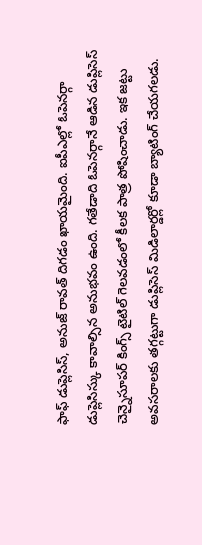ఫాఫ్ డుప్లెసిస్, అనుజ్ రావత్ దిగడం ఖాయమైంది. ఐపీఎల్లో ఓపెనర్గా డుప్లెసిస్కు కావాల్సిన అనుభవం ఉంది. గతేడాది ఓపెనర్గానే ఆడిన డుప్లిసెస్ చెన్నైసూపర్ కింగ్స్ టైటిల్ గెలవడంలో కీలక పాత్ర పోషించాడు. ఇక జట్టు అవసరాలకు తగ్గట్టుగా డుప్లిసెస్ మిడిలార్డర్లో కూడా బ్యాటింగ్ చేయగలడు.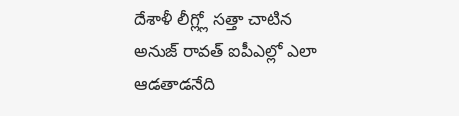దేశాళీ లీగ్ల్లో సత్తా చాటిన అనుజ్ రావత్ ఐపీఎల్లో ఎలా ఆడతాడనేది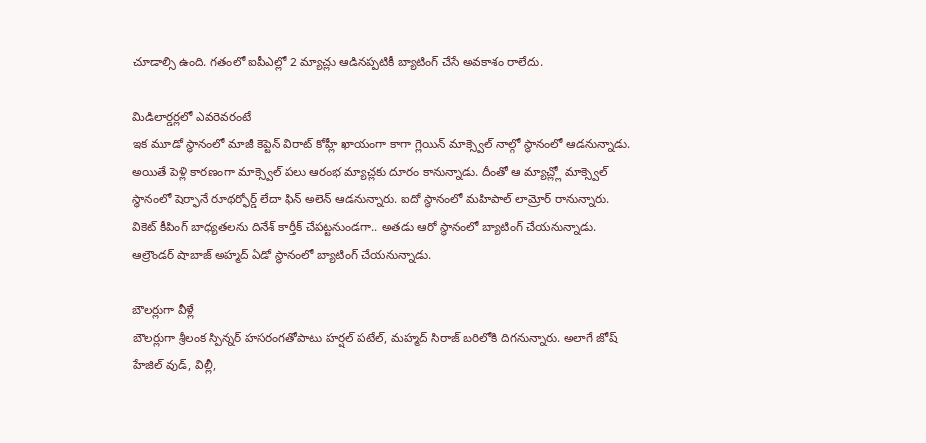చూడాల్సి ఉంది. గతంలో ఐపీఎల్లో 2 మ్యాచ్లు ఆడినప్పటికీ బ్యాటింగ్ చేసే అవకాశం రాలేదు.

మిడిలార్డర్లలో ఎవరెవరంటే
ఇక మూడో స్థానంలో మాజీ కెప్టెన్ విరాట్ కోహ్లీ ఖాయంగా కాగా గ్లెయిన్ మాక్స్వెల్ నాల్గో స్థానంలో ఆడనున్నాడు. అయితే పెళ్లి కారణంగా మాక్స్వెల్ పలు ఆరంభ మ్యాచ్లకు దూరం కానున్నాడు. దీంతో ఆ మ్యాచ్ల్లో మాక్స్వెల్ స్థానంలో షెర్ఫానే రూథర్ఫోర్డ్ లేదా ఫిన్ అలెన్ ఆడనున్నారు. ఐదో స్థానంలో మహిపాల్ లామ్రోర్ రానున్నారు. వికెట్ కీపింగ్ బాధ్యతలను దినేశ్ కార్తీక్ చేపట్టనుండగా.. అతడు ఆరో స్థానంలో బ్యాటింగ్ చేయనున్నాడు. ఆల్రౌండర్ షాబాజ్ అహ్మద్ ఏడో స్థానంలో బ్యాటింగ్ చేయనున్నాడు.

బౌలర్లుగా వీళ్లే
బౌలర్లుగా శ్రీలంక స్పిన్నర్ హసరంగతోపాటు హర్షల్ పటేల్, మహ్మద్ సిరాజ్ బరిలోకి దిగనున్నారు. అలాగే జోష్ హేజిల్ వుడ్, విల్లీ,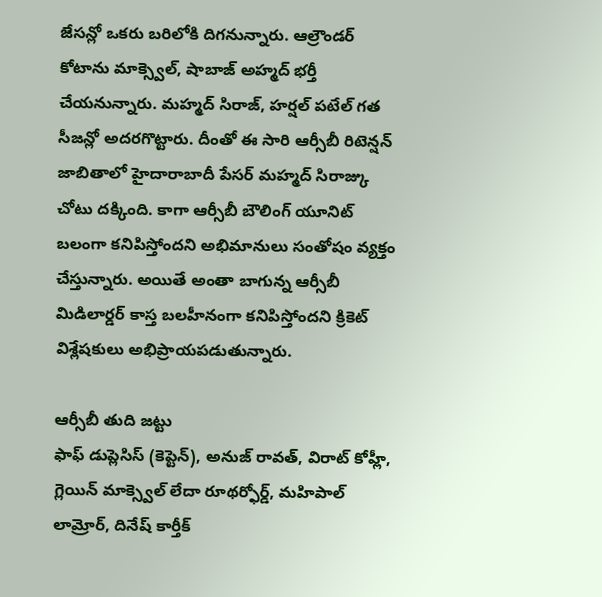జేసన్లో ఒకరు బరిలోకి దిగనున్నారు. ఆల్రౌండర్ కోటాను మాక్స్వెల్, షాబాజ్ అహ్మద్ భర్తీ చేయనున్నారు. మహ్మద్ సిరాజ్, హర్షల్ పటేల్ గత సీజన్లో అదరగొట్టారు. దీంతో ఈ సారి ఆర్సీబీ రిటెన్షన్ జాబితాలో హైదారాబాదీ పేసర్ మహ్మద్ సిరాజ్కు చోటు దక్కింది. కాగా ఆర్సీబీ బౌలింగ్ యూనిట్ బలంగా కనిపిస్తోందని అభిమానులు సంతోషం వ్యక్తం చేస్తున్నారు. అయితే అంతా బాగున్న ఆర్సీబీ మిడిలార్డర్ కాస్త బలహీనంగా కనిపిస్తోందని క్రికెట్ విశ్లేషకులు అభిప్రాయపడుతున్నారు.

ఆర్సీబీ తుది జట్టు
ఫాఫ్ డుప్లెసిస్ (కెప్టెన్), అనుజ్ రావత్, విరాట్ కోహ్లీ, గ్లెయిన్ మాక్స్వెల్ లేదా రూథర్ఫోర్డ్, మహిపాల్ లామ్రోర్, దినేష్ కార్తీక్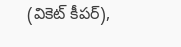(వికెట్ కీపర్),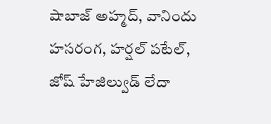షాబాజ్ అహ్మద్, వానిందు హసరంగ, హర్షల్ పటేల్, జోష్ హేజిల్వుడ్ లేదా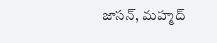జాసన్, మహ్మద్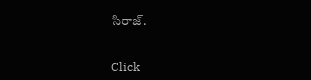సిరాజ్.


Click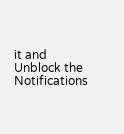it and Unblock the Notifications